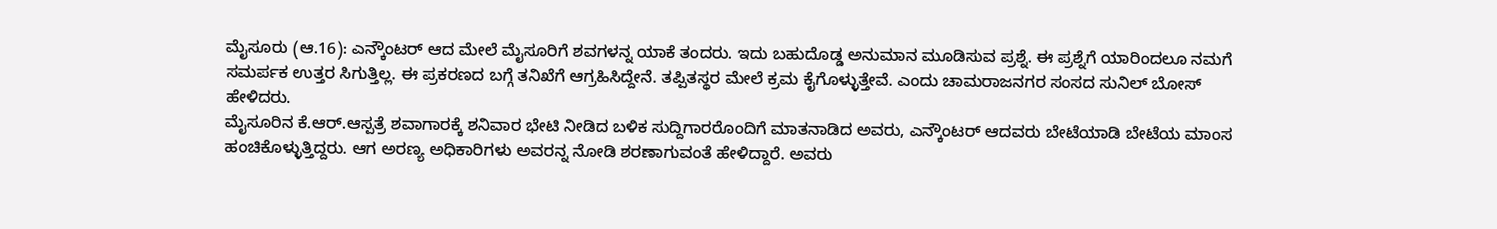ಮೈಸೂರು (ಆ.16): ಎನ್ಕೌಂಟರ್ ಆದ ಮೇಲೆ ಮೈಸೂರಿಗೆ ಶವಗಳನ್ನ ಯಾಕೆ ತಂದರು. ಇದು ಬಹುದೊಡ್ಡ ಅನುಮಾನ ಮೂಡಿಸುವ ಪ್ರಶ್ನೆ. ಈ ಪ್ರಶ್ನೆಗೆ ಯಾರಿಂದಲೂ ನಮಗೆ ಸಮರ್ಪಕ ಉತ್ತರ ಸಿಗುತ್ತಿಲ್ಲ. ಈ ಪ್ರಕರಣದ ಬಗ್ಗೆ ತನಿಖೆಗೆ ಆಗ್ರಹಿಸಿದ್ದೇನೆ. ತಪ್ಪಿತಸ್ಥರ ಮೇಲೆ ಕ್ರಮ ಕೈಗೊಳ್ಳುತ್ತೇವೆ. ಎಂದು ಚಾಮರಾಜನಗರ ಸಂಸದ ಸುನಿಲ್ ಬೋಸ್ ಹೇಳಿದರು.
ಮೈಸೂರಿನ ಕೆ.ಆರ್.ಆಸ್ಪತ್ರೆ ಶವಾಗಾರಕ್ಕೆ ಶನಿವಾರ ಭೇಟಿ ನೀಡಿದ ಬಳಿಕ ಸುದ್ದಿಗಾರರೊಂದಿಗೆ ಮಾತನಾಡಿದ ಅವರು, ಎನ್ಕೌಂಟರ್ ಆದವರು ಬೇಟೆಯಾಡಿ ಬೇಟೆಯ ಮಾಂಸ ಹಂಚಿಕೊಳ್ಳುತ್ತಿದ್ದರು. ಆಗ ಅರಣ್ಯ ಅಧಿಕಾರಿಗಳು ಅವರನ್ನ ನೋಡಿ ಶರಣಾಗುವಂತೆ ಹೇಳಿದ್ದಾರೆ. ಅವರು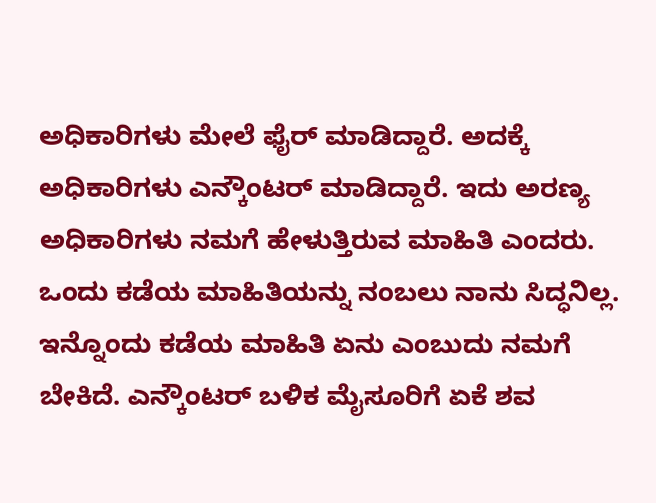ಅಧಿಕಾರಿಗಳು ಮೇಲೆ ಫೈರ್ ಮಾಡಿದ್ದಾರೆ. ಅದಕ್ಕೆ ಅಧಿಕಾರಿಗಳು ಎನ್ಕೌಂಟರ್ ಮಾಡಿದ್ದಾರೆ. ಇದು ಅರಣ್ಯ ಅಧಿಕಾರಿಗಳು ನಮಗೆ ಹೇಳುತ್ತಿರುವ ಮಾಹಿತಿ ಎಂದರು.
ಒಂದು ಕಡೆಯ ಮಾಹಿತಿಯನ್ನು ನಂಬಲು ನಾನು ಸಿದ್ಧನಿಲ್ಲ. ಇನ್ನೊಂದು ಕಡೆಯ ಮಾಹಿತಿ ಏನು ಎಂಬುದು ನಮಗೆ ಬೇಕಿದೆ. ಎನ್ಕೌಂಟರ್ ಬಳಿಕ ಮೈಸೂರಿಗೆ ಏಕೆ ಶವ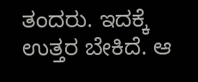ತಂದರು. ಇದಕ್ಕೆ ಉತ್ತರ ಬೇಕಿದೆ. ಆ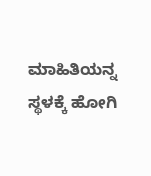ಮಾಹಿತಿಯನ್ನ ಸ್ಥಳಕ್ಕೆ ಹೋಗಿ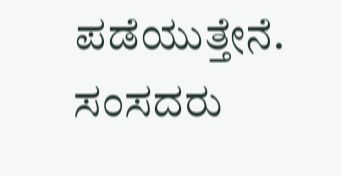ಪಡೆಯುತ್ತೇನೆ. ಸಂಸದರು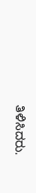ತಿಳಿಸಿದರು.